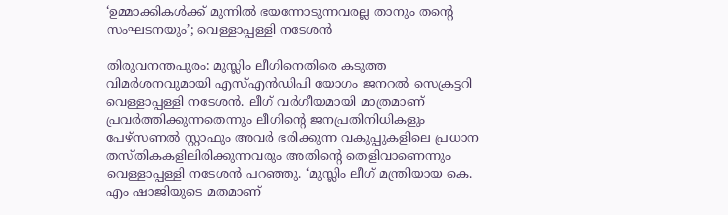‘ഉമ്മാക്കികള്‍ക്ക് മുന്നില്‍ ഭയന്നോടുന്നവരല്ല താനും തന്‍റെ സംഘടനയും’; വെള്ളാപ്പള്ളി നടേശൻ

തിരുവനന്തപുരം: മുസ്ലിം ലീഗിനെതിരെ കടുത്ത വിമര്‍ശനവുമായി എസ്എന്‍ഡിപി യോഗം ജനറല്‍ സെക്രട്ടറി വെള്ളാപ്പള്ളി നടേശന്‍. ലീഗ് വര്‍ഗീയമായി മാത്രമാണ് പ്രവര്‍ത്തിക്കുന്നതെന്നും ലീഗിന്റെ ജനപ്രതിനിധികളും പേഴ്‌സണല്‍ സ്റ്റാഫും അവര്‍ ഭരിക്കുന്ന വകുപ്പുകളിലെ പ്രധാന തസ്തികകളിലിരിക്കുന്നവരും അതിന്റെ തെളിവാണെന്നും വെള്ളാപ്പള്ളി നടേശന്‍ പറഞ്ഞു. ‘മുസ്ലിം ലീഗ് മന്ത്രിയായ കെ. എം ഷാജിയുടെ മതമാണ്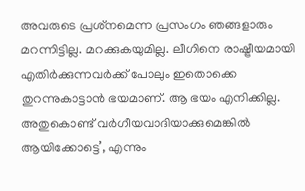അവരുടെ പ്രശ്‌നമെന്ന പ്രസംഗം ഞങ്ങളാരും മറന്നിട്ടില്ല. മറക്കുകയുമില്ല. ലീഗിനെ രാഷ്ട്രീയമായി എതിര്‍ക്കുന്നവര്‍ക്ക് പോലും ഇതൊക്കെ തുറന്നുകാട്ടാന്‍ ഭയമാണ്. ആ ഭയം എനിക്കില്ല. അതുകൊണ്ട് വര്‍ഗീയവാദിയാക്കുമെങ്കില്‍ ആയിക്കോട്ടെ’, എന്നും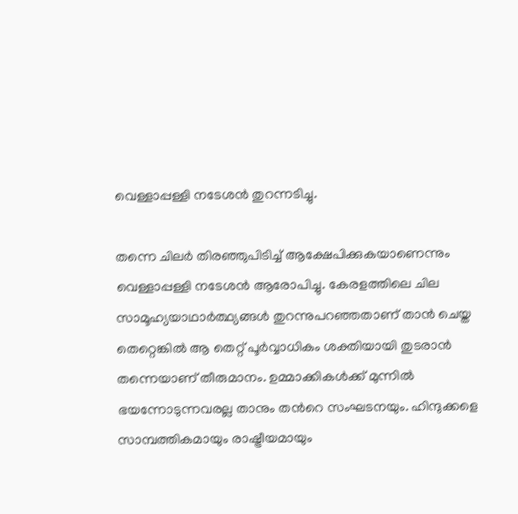വെള്ളാപ്പള്ളി നടേശൻ തുറന്നടിച്ചു.

തന്നെ ചിലര്‍ തിരഞ്ഞുപിടിച്ച് ആക്ഷേപിക്കുകയാണെന്നും വെള്ളാപ്പള്ളി നടേശന്‍ ആരോപിച്ചു. കേരളത്തിലെ ചില സാമൂഹ്യയാഥാര്‍ത്ഥ്യങ്ങള്‍ തുറന്നുപറഞ്ഞതാണ് താന്‍ ചെയ്ത തെറ്റെങ്കില്‍ ആ തെറ്റ് പൂര്‍വ്വാധികം ശക്തിയായി തുടരാന്‍ തന്നെയാണ് തീരുമാനം. ഉമ്മാക്കികള്‍ക്ക് മുന്നില്‍ ഭയന്നോടുന്നവരല്ല താനും തന്‍റെ സംഘടനയും. ഹിന്ദുക്കളെ സാമ്പത്തികമായും രാഷ്ട്രീയമായും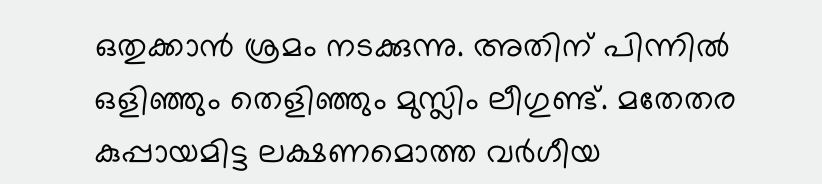ഒതുക്കാന്‍ ശ്രമം നടക്കുന്നു. അതിന് പിന്നില്‍ ഒളിഞ്ഞും തെളിഞ്ഞും മുസ്ലിം ലീഗുണ്ട്. മതേതര കുപ്പായമിട്ട ലക്ഷണമൊത്ത വര്‍ഗീയ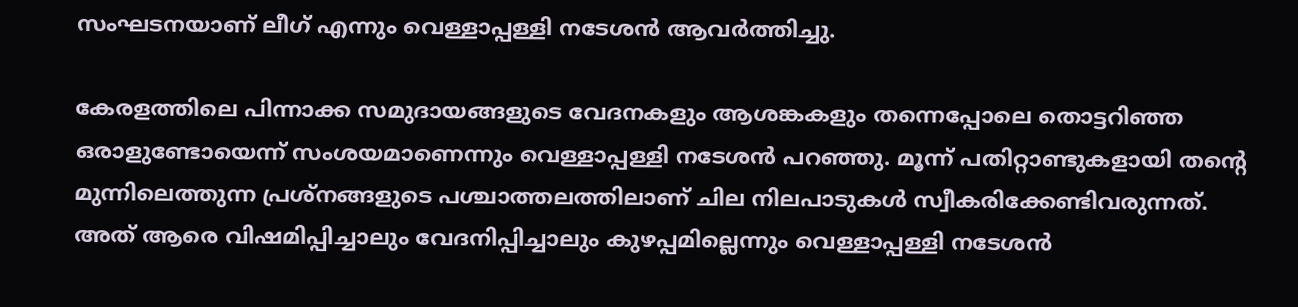സംഘടനയാണ് ലീഗ് എന്നും വെള്ളാപ്പള്ളി നടേശന്‍ ആവര്‍ത്തിച്ചു.

കേരളത്തിലെ പിന്നാക്ക സമുദായങ്ങളുടെ വേദനകളും ആശങ്കകളും തന്നെപ്പോലെ തൊട്ടറിഞ്ഞ ഒരാളുണ്ടോയെന്ന് സംശയമാണെന്നും വെള്ളാപ്പള്ളി നടേശൻ പറഞ്ഞു. മൂന്ന് പതിറ്റാണ്ടുകളായി തന്റെ മുന്നിലെത്തുന്ന പ്രശ്‌നങ്ങളുടെ പശ്ചാത്തലത്തിലാണ് ചില നിലപാടുകള്‍ സ്വീകരിക്കേണ്ടിവരുന്നത്. അത് ആരെ വിഷമിപ്പിച്ചാലും വേദനിപ്പിച്ചാലും കുഴപ്പമില്ലെന്നും വെള്ളാപ്പള്ളി നടേശന്‍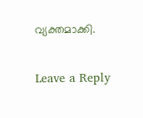വ്യക്തമാക്കി.

Leave a Reply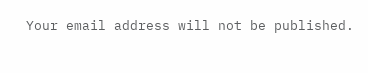Your email address will not be published.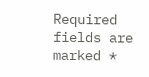Required fields are marked *